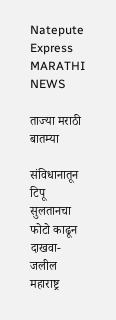Natepute Express
MARATHI NEWS

ताज्या मराठी बातम्या

संविधानातून टिपू सुलतानचा फोटो काढून दाखवा- जलील
महाराष्ट्र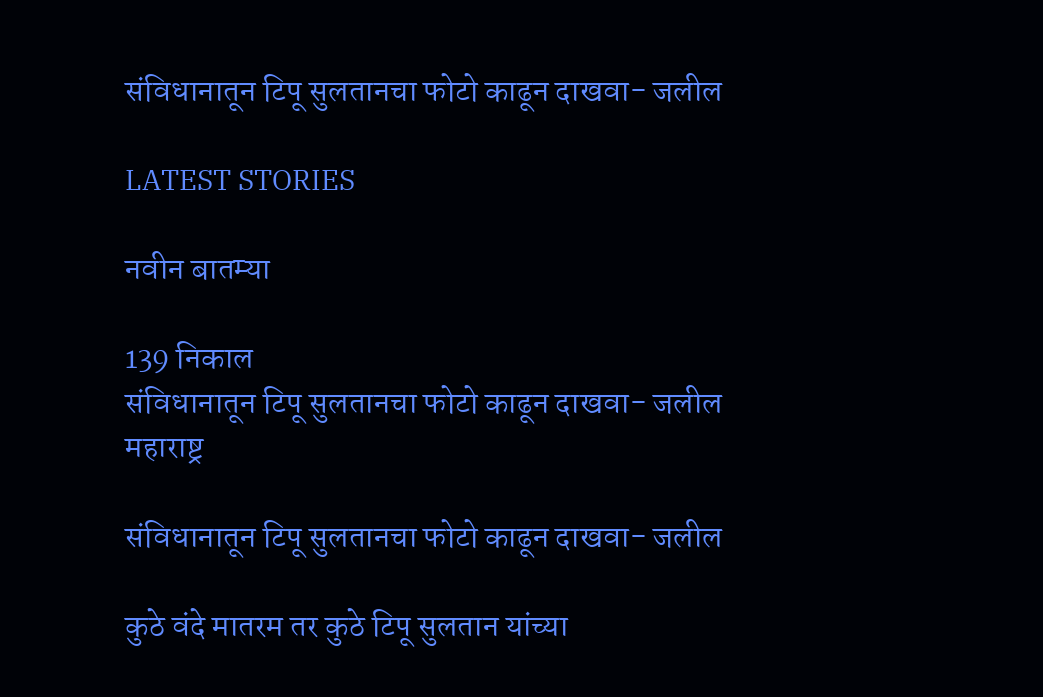संविधानातून टिपू सुलतानचा फोटो काढून दाखवा- जलील

LATEST STORIES

नवीन बातम्या

139 निकाल
संविधानातून टिपू सुलतानचा फोटो काढून दाखवा- जलील
महाराष्ट्र

संविधानातून टिपू सुलतानचा फोटो काढून दाखवा- जलील

कुठे वंदे मातरम‌ तर कुठे टिपू सुलतान यांच्या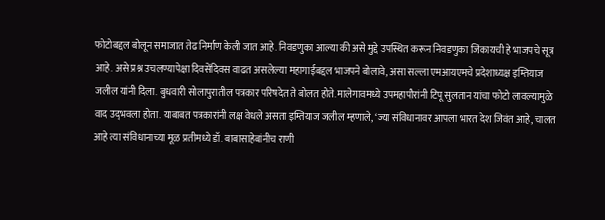फोटोबद्दल बोलून समाजात तेढ निर्माण केली जात आहे. निवडणुका आल्या की असे मुद्दे उपस्थित करून निवडणुका जिंकायची हे भाजपचे सूत्र आहे. असे प्रश्न उचलण्यापेक्षा दिवसेंदिवस वाढत असलेल्या महागाईबद्दल भाजपने बोलावे, असा सल्ला एमआयएमचे प्रदेशाध्यक्ष इम्तियाज जलील यांनी दिला. बुधवारी सोलापुरातील पत्रकार परिषदेत ते बोलत होते. मालेगावमध्ये उपमहापौरांनी टिपू सुलतान यांचा फोटो लावल्यामुळे वाद उद‌्भवला होता. याबाबत पत्रकारांनी लक्ष वेधले असता इम्तियाज जलील म्हणाले, ‘ज्या संविधानावर आपला भारत देश जिवंत आहे, चालत आहे त्या संविधानाच्या मूळ प्रतीमध्ये डॉ. बाबासाहेबांनीच राणी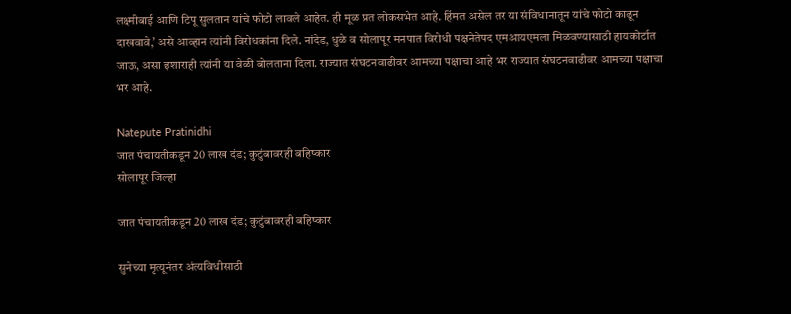लक्ष्मीबाई आणि टिपू सुलतान यांचे फोटो लावले आहेत. ही मूळ प्रत लोकसभेत आहे. हिंमत असेल तर या संविधानातून यांचे फोटो काढून दाखवावे,’ असे आव्हान त्यांनी विरोधकांना दिले. नांदेड, धुळे व सोलापूर मनपात विरोधी पक्षनेतेपद एमआयएमला मिळवण्यासाठी हायकोर्टात जाऊ, असा इशाराही त्यांनी या वेळी बोलताना दिला. राज्यात संघटनवाढीवर आमच्या पक्षाचा आहे भर राज्यात संघटनवाढीवर आमच्या पक्षाचा भर आहे.

Natepute Pratinidhi
जात पंचायतीकडून 20 लाख दंड; कुटुंबावरही बहिष्कार
सोलापूर जिल्हा

जात पंचायतीकडून 20 लाख दंड; कुटुंबावरही बहिष्कार

सुनेच्या मृत्यूनंतर अंत्यविधीसाठी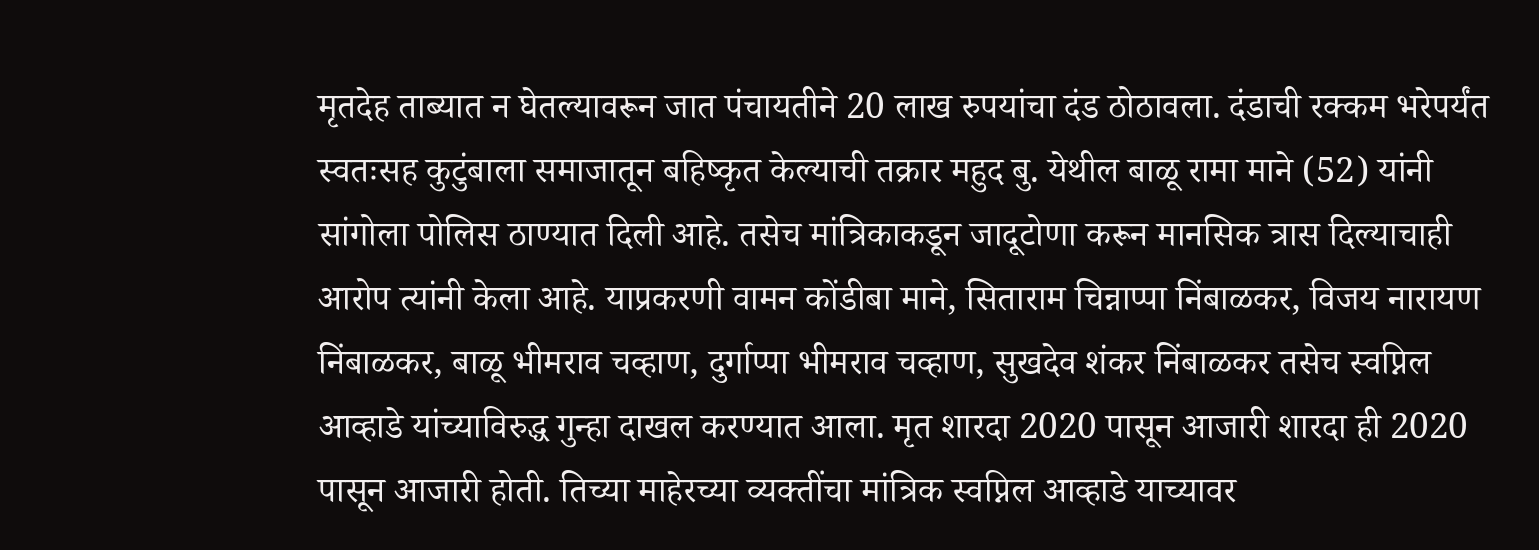मृतदेह ताब्यात न घेतल्यावरून जात पंचायतीने 20 लाख रुपयांचा दंड ठोठावला. दंडाची रक्कम भरेपर्यंत स्वतःसह कुटुंबाला समाजातून बहिष्कृत केल्याची तक्रार महुद बु. येथील बाळू रामा माने (52) यांनी सांगोला पोलिस ठाण्यात दिली आहे. तसेच मांत्रिकाकडून जादूटोणा करून मानसिक त्रास दिल्याचाही आरोप त्यांनी केला आहे. याप्रकरणी वामन कोंडीबा माने, सिताराम चिन्नाप्पा निंबाळकर, विजय नारायण निंबाळकर, बाळू भीमराव चव्हाण, दुर्गाप्पा भीमराव चव्हाण, सुखदेव शंकर निंबाळकर तसेच स्वप्निल आव्हाडे यांच्याविरुद्ध गुन्हा दाखल करण्यात आला. मृत शारदा 2020 पासून आजारी शारदा ही 2020 पासून आजारी होती. तिच्या माहेरच्या व्यक्तींचा मांत्रिक स्वप्निल आव्हाडे याच्यावर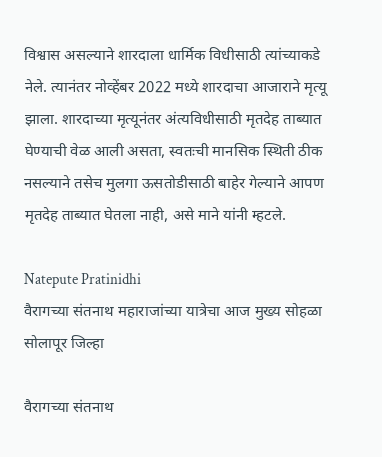विश्वास असल्याने शारदाला धार्मिक विधीसाठी त्यांच्याकडे नेले. त्यानंतर नोव्हेंबर 2022 मध्ये शारदाचा आजाराने मृत्यू झाला. शारदाच्या मृत्यूनंतर अंत्यविधीसाठी मृतदेह ताब्यात घेण्याची वेळ आली असता, स्वतःची मानसिक स्थिती ठीक नसल्याने तसेच मुलगा ऊसतोडीसाठी बाहेर गेल्याने आपण मृतदेह ताब्यात घेतला नाही, असे माने यांनी म्हटले.

Natepute Pratinidhi
वैरागच्या संतनाथ महाराजांच्या यात्रेचा आज मुख्य सोहळा
सोलापूर जिल्हा

वैरागच्या संतनाथ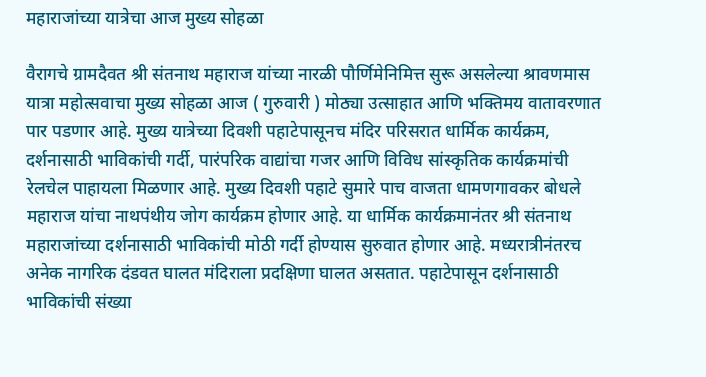महाराजांच्या यात्रेचा आज मुख्य सोहळा

वैरागचे ग्रामदैवत श्री संतनाथ महाराज यांच्या नारळी पौर्णिमेनिमित्त सुरू असलेल्या श्रावणमास यात्रा महोत्सवाचा मुख्य सोहळा आज ( गुरुवारी ) मोठ्या उत्साहात आणि भक्तिमय वातावरणात पार पडणार आहे. मुख्य यात्रेच्या दिवशी पहाटेपासूनच मंदिर परिसरात धार्मिक कार्यक्रम, दर्शनासाठी भाविकांची गर्दी, पारंपरिक वाद्यांचा गजर आणि विविध सांस्कृतिक कार्यक्रमांची रेलचेल पाहायला मिळणार आहे. मुख्य दिवशी पहाटे सुमारे पाच वाजता धामणगावकर बोधले महाराज यांचा नाथपंथीय जोग कार्यक्रम होणार आहे. या धार्मिक कार्यक्रमानंतर श्री संतनाथ महाराजांच्या दर्शनासाठी भाविकांची मोठी गर्दी होण्यास सुरुवात होणार आहे. मध्यरात्रीनंतरच अनेक नागरिक दंडवत घालत मंदिराला प्रदक्षिणा घालत असतात. पहाटेपासून दर्शनासाठी भाविकांची संख्या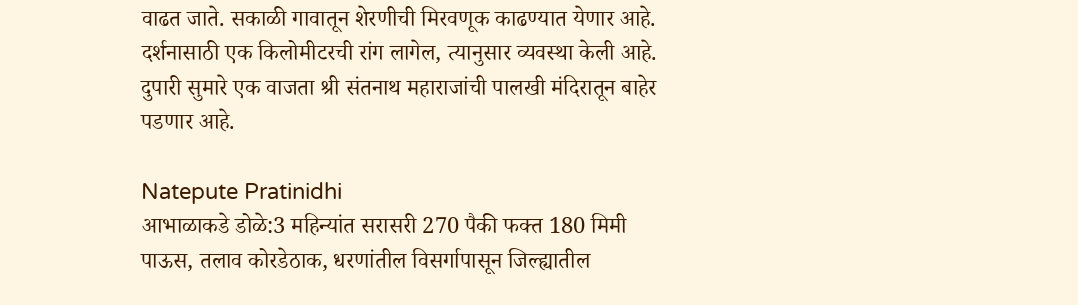वाढत जाते. सकाळी गावातून शेरणीची मिरवणूक काढण्यात येणार आहे. दर्शनासाठी एक किलोमीटरची रांग लागेल, त्यानुसार व्यवस्था केली आहे. दुपारी सुमारे एक वाजता श्री संतनाथ महाराजांची पालखी मंदिरातून बाहेर पडणार आहे.

Natepute Pratinidhi
आभाळाकडे डोळे:3 महिन्यांत सरासरी 270 पैकी फक्त 180 मिमी पाऊस, तलाव कोरडेठाक, धरणांतील विसर्गापासून जिल्ह्यातील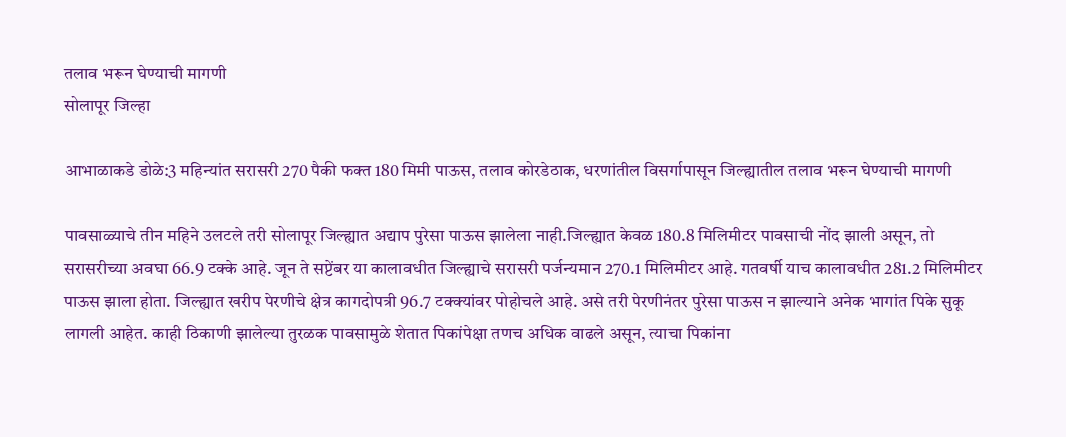तलाव भरून घेण्याची मागणी
सोलापूर जिल्हा

आभाळाकडे डोळे:3 महिन्यांत सरासरी 270 पैकी फक्त 180 मिमी पाऊस, तलाव कोरडेठाक, धरणांतील विसर्गापासून जिल्ह्यातील तलाव भरून घेण्याची मागणी

पावसाळ्याचे तीन महिने उलटले तरी सोलापूर जिल्ह्यात अद्याप पुरेसा पाऊस झालेला नाही.जिल्ह्यात केवळ 180.8 मिलिमीटर पावसाची नोंद झाली असून, तो सरासरीच्या अवघा 66.9 टक्के आहे. जून ते सप्टेंबर या कालावधीत जिल्ह्याचे सरासरी पर्जन्यमान 270.1 मिलिमीटर आहे. गतवर्षी याच कालावधीत 281.2 मिलिमीटर पाऊस झाला होता. जिल्ह्यात खरीप पेरणीचे क्षेत्र कागदोपत्री 96.7 टक्क्यांवर पोहोचले आहे. असे तरी पेरणीनंतर पुरेसा पाऊस न झाल्याने अनेक भागांत पिके सुकू लागली आहेत. काही ठिकाणी झालेल्या तुरळक पावसामुळे शेतात पिकांपेक्षा तणच अधिक वाढले असून, त्याचा पिकांना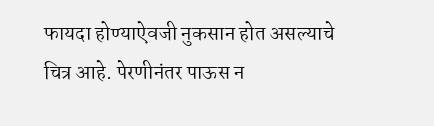फायदा होण्याऐवजी नुकसान होत असल्याचे चित्र आहे. पेरणीनंतर पाऊस न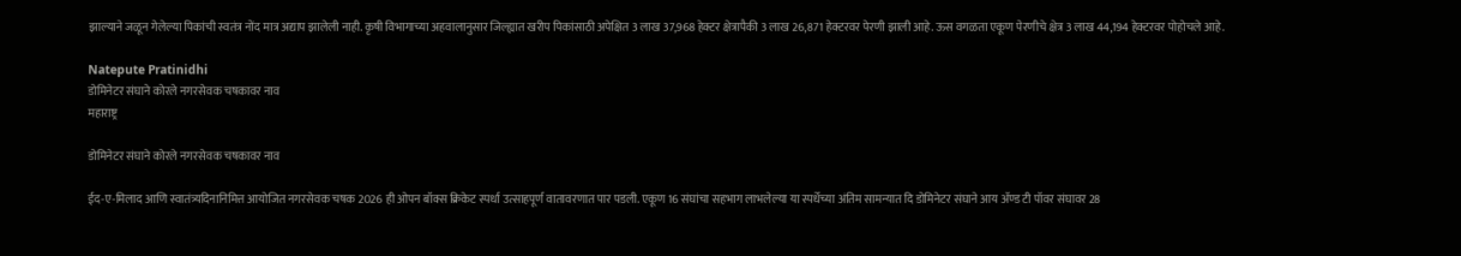झाल्याने जळून गेलेल्या पिकांची स्वतंत्र नोंद मात्र अद्याप झालेली नाही. कृषी विभागाच्या अहवालानुसार जिल्ह्यात खरीप पिकांसाठी अपेक्षित 3 लाख 37,968 हेक्टर क्षेत्रापैकी 3 लाख 26,871 हेक्टरवर पेरणी झाली आहे. ऊस वगळता एकूण पेरणीचे क्षेत्र 3 लाख 44,194 हेक्टरवर पोहोचले आहे.

Natepute Pratinidhi
डोमिनेटर संघाने कोरले नगरसेवक चषकावर नाव
महाराष्ट्र

डोमिनेटर संघाने कोरले नगरसेवक चषकावर नाव

ईद-ए-मिलाद आणि स्वातंत्र्यदिनानिमित्त आयोजित नगरसेवक चषक 2026 ही ओपन बॉक्स क्रिकेट स्पर्धा उत्साहपूर्ण वातावरणात पार पडली. एकूण 16 संघांचा सहभाग लाभलेल्या या स्पर्धेच्या अंतिम सामन्यात दि डोमिनेटर संघाने आय ॲण्ड टी पॉवर संघावर 28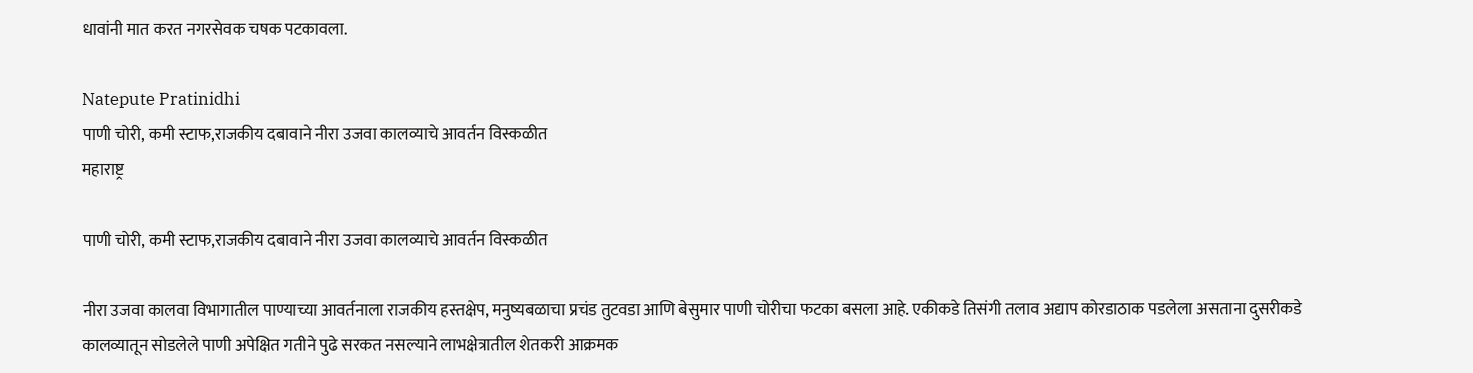धावांनी मात करत नगरसेवक चषक पटकावला.

Natepute Pratinidhi
पाणी चोरी, कमी स्टाफ,राजकीय दबावाने नीरा उजवा कालव्याचे आवर्तन विस्कळीत
महाराष्ट्र

पाणी चोरी, कमी स्टाफ,राजकीय दबावाने नीरा उजवा कालव्याचे आवर्तन विस्कळीत

नीरा उजवा कालवा विभागातील पाण्याच्या आवर्तनाला राजकीय हस्तक्षेप, मनुष्यबळाचा प्रचंड तुटवडा आणि बेसुमार पाणी चोरीचा फटका बसला आहे. एकीकडे तिसंगी तलाव अद्याप कोरडाठाक पडलेला असताना दुसरीकडे कालव्यातून सोडलेले पाणी अपेक्षित गतीने पुढे सरकत नसल्याने लाभक्षेत्रातील शेतकरी आक्रमक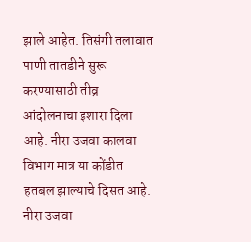झाले आहेत. तिसंगी तलावात पाणी तातडीने सुरू करण्यासाठी तीव्र आंदोलनाचा इशारा दिला आहे. नीरा उजवा कालवा विभाग मात्र या कोंडीत हतबल झाल्याचे दिसत आहे. नीरा उजवा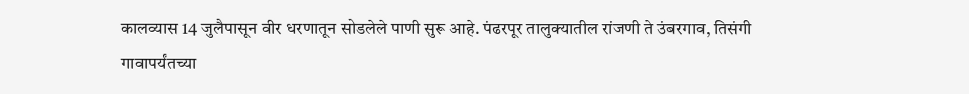कालव्यास 14 जुलैपासून वीर धरणातून सोडलेले पाणी सुरू आहे. पंढरपूर तालुक्यातील रांजणी ते उंबरगाव, तिसंगी गावापर्यंतच्या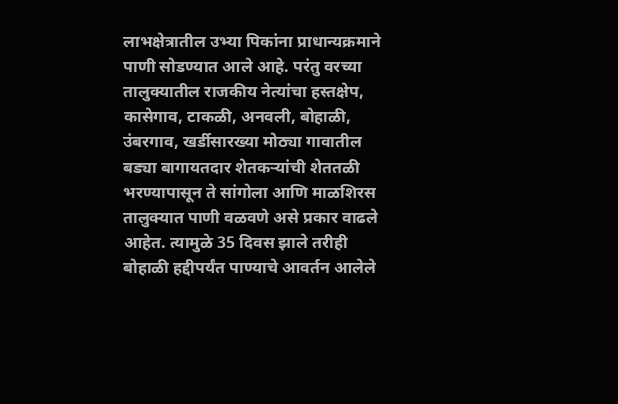लाभक्षेत्रातील उभ्या पिकांना प्राधान्यक्रमाने पाणी सोडण्यात आले आहे. परंतु वरच्या तालुक्यातील राजकीय नेत्यांचा हस्तक्षेप, कासेगाव, टाकळी, अनवली, बोहाळी, उंबरगाव, खर्डीसारख्या मोठ्या गावातील बड्या बागायतदार शेतकऱ्यांची शेततळी भरण्यापासून ते सांगोला आणि माळशिरस तालुक्यात पाणी वळवणे असे प्रकार वाढले आहेत. त्यामुळे 35 दिवस झाले तरीही बोहाळी हद्दीपर्यंत पाण्याचे आवर्तन आलेले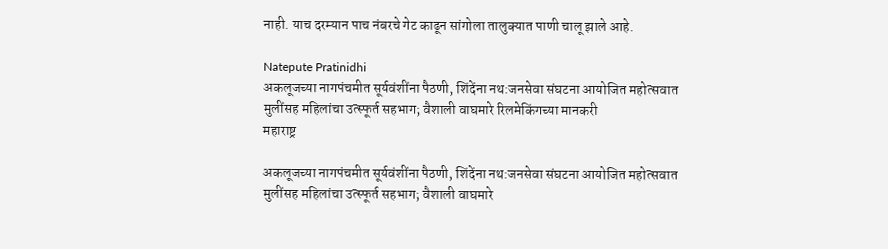नाही. याच दरम्यान पाच नंबरचे गेट काढून सांगोला तालुक्यात पाणी चालू झाले आहे.

Natepute Pratinidhi
अकलूजच्या नागपंचमीत सूर्यवंशींना पैठणी, शिंदेंना नथ:जनसेवा संघटना आयोजित महोत्सवात मुलींसह महिलांचा उत्स्फूर्त सहभाग; वैशाली वाघमारे रिलमेकिंगच्या मानकरी
महाराष्ट्र

अकलूजच्या नागपंचमीत सूर्यवंशींना पैठणी, शिंदेंना नथ:जनसेवा संघटना आयोजित महोत्सवात मुलींसह महिलांचा उत्स्फूर्त सहभाग; वैशाली वाघमारे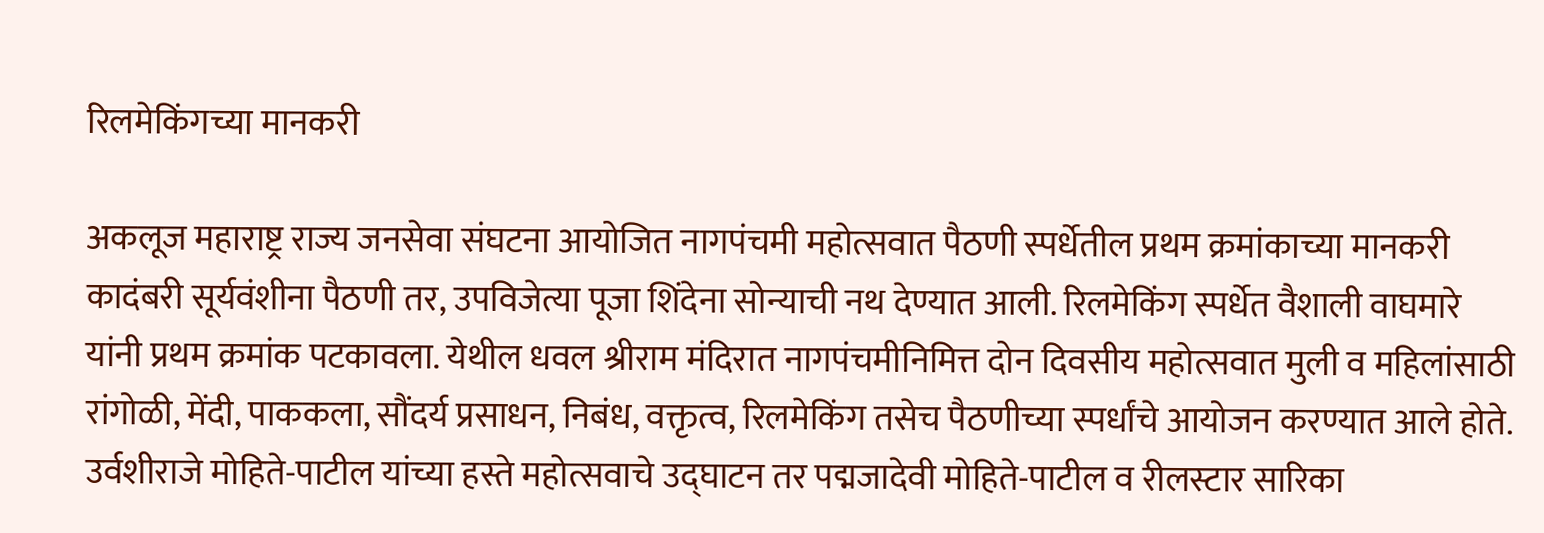रिलमेकिंगच्या मानकरी

अकलूज महाराष्ट्र राज्य जनसेवा संघटना आयोजित नागपंचमी महोत्सवात पैठणी स्पर्धेतील प्रथम क्रमांकाच्या मानकरी कादंबरी सूर्यवंशीना पैठणी तर, उपविजेत्या पूजा शिंदेना सोन्याची नथ देण्यात आली. रिलमेकिंग स्पर्धेत वैशाली वाघमारे यांनी प्रथम क्रमांक पटकावला. येथील धवल श्रीराम मंदिरात नागपंचमीनिमित्त दोन दिवसीय महोत्सवात मुली व महिलांसाठी रांगोळी, मेंदी, पाककला, सौंदर्य प्रसाधन, निबंध, वक्तृत्व, रिलमेकिंग तसेच पैठणीच्या स्पर्धांचे आयोजन करण्यात आले होते. उर्वशीराजे मोहिते-पाटील यांच्या हस्ते महोत्सवाचे उद्घाटन तर पद्मजादेवी मोहिते-पाटील व रीलस्टार सारिका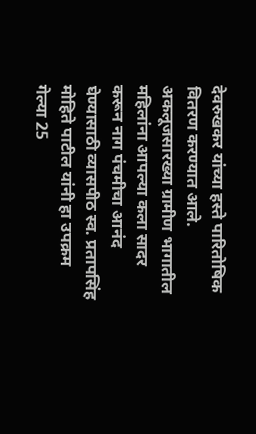देवरुखकर यांच्या हस्ते पारितोषिक वितरण करण्यात आले. अकलूजसारख्या ग्रामीण भागातील महिलांना आपल्या कला सादर करून नाग पंचमीचा आनंद घेण्यासाठी व्यासपीठ स्व. प्रतापसिंह मोहिते पाटील यांनी हा उपक्रम गेल्या 25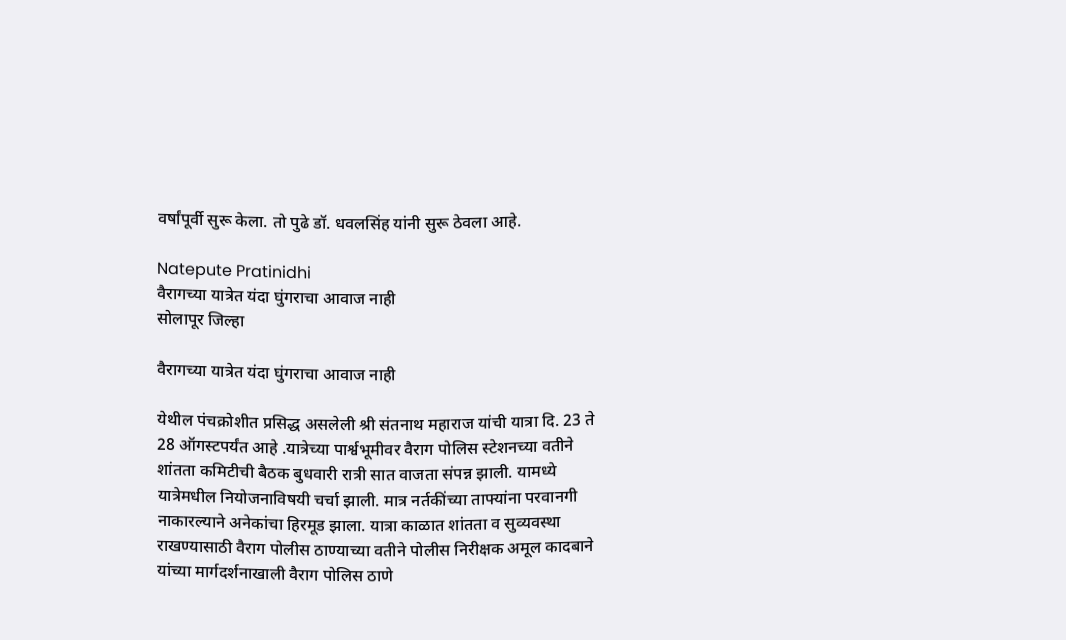वर्षांपूर्वी सुरू केला. तो पुढे डॉ. धवलसिंह यांनी सुरू ठेवला आहे.

Natepute Pratinidhi
वैरागच्या यात्रेत यंदा घुंगराचा आवाज नाही
सोलापूर जिल्हा

वैरागच्या यात्रेत यंदा घुंगराचा आवाज नाही

येथील पंचक्रोशीत प्रसिद्ध असलेली श्री संतनाथ महाराज यांची यात्रा दि. 23 ते 28 ऑगस्टपर्यंत आहे .यात्रेच्या पार्श्वभूमीवर वैराग पोलिस स्टेशनच्या वतीने शांतता कमिटीची बैठक बुधवारी रात्री सात वाजता संपन्न झाली. यामध्ये यात्रेमधील नियोजनाविषयी चर्चा झाली. मात्र नर्तकींच्या ताफ्यांना परवानगी नाकारल्याने अनेकांचा हिरमूड झाला. यात्रा काळात शांतता व सुव्यवस्था राखण्यासाठी वैराग पोलीस ठाण्याच्या वतीने पोलीस निरीक्षक अमूल कादबाने यांच्या मार्गदर्शनाखाली वैराग पोलिस ठाणे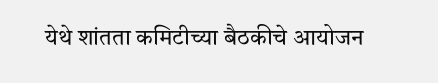येथे शांतता कमिटीच्या बैठकीचे आयोजन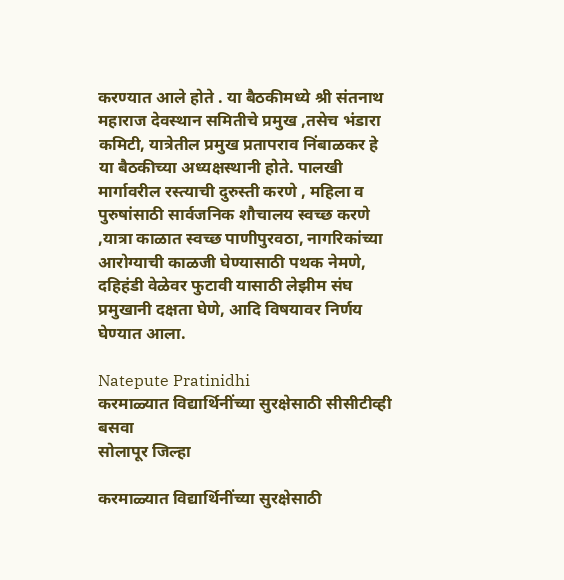करण्यात आले होते . या बैठकीमध्ये श्री संतनाथ महाराज देवस्थान समितीचे प्रमुख ,तसेच भंडारा कमिटी, यात्रेतील प्रमुख प्रतापराव निंबाळकर हे या बैठकीच्या अध्यक्षस्थानी होते. पालखी मार्गावरील रस्त्याची दुरुस्ती करणे , महिला व पुरुषांसाठी सार्वजनिक शौचालय स्वच्छ करणे ,यात्रा काळात स्वच्छ पाणीपुरवठा, नागरिकांच्या आरोग्याची काळजी घेण्यासाठी पथक नेमणे, दहिहंडी वेळेवर फुटावी यासाठी लेझीम संघ प्रमुखानी दक्षता घेणे, आदि विषयावर निर्णय घेण्यात आला.

Natepute Pratinidhi
करमाळ्यात विद्यार्थिनींच्या सुरक्षेसाठी सीसीटीव्ही बसवा
सोलापूर जिल्हा

करमाळ्यात विद्यार्थिनींच्या सुरक्षेसाठी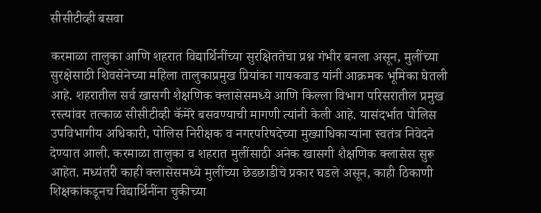सीसीटीव्ही बसवा

करमाळा तालुका आणि शहरात विद्यार्थिनींच्या सुरक्षिततेचा प्रश्न गंभीर बनला असून, मुलींच्या सुरक्षेसाठी शिवसेनेच्या महिला तालुकाप्रमुख प्रियांका गायकवाड यांनी आक्रमक भूमिका घेतली आहे. शहरातील सर्व खासगी शैक्षणिक क्लासेसमध्ये आणि किल्ला विभाग परिसरातील प्रमुख रस्त्यांवर तत्काळ सीसीटीव्ही कॅमेरे बसवण्याची मागणी त्यांनी केली आहे. यासंदर्भात पोलिस उपविभागीय अधिकारी, पोलिस निरीक्षक व नगरपरिषदेच्या मुख्याधिकाऱ्यांना स्वतंत्र निवेदने देण्यात आली. करमाळा तालुका व शहरात मुलींसाठी अनेक खासगी शैक्षणिक क्लासेस सुरू आहेत. मध्यंतरी काही क्लासेसमध्ये मुलींच्या छेडछाडीचे प्रकार घडले असून, काही ठिकाणी शिक्षकांकडूनच विद्यार्थिनींना चुकीच्या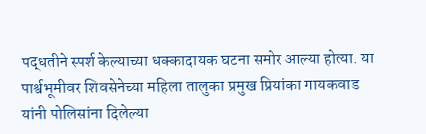पद्धतीने स्पर्श केल्याच्या धक्कादायक घटना समोर आल्या होत्या. या पार्श्वभूमीवर शिवसेनेच्या महिला तालुका प्रमुख प्रियांका गायकवाड यांनी पोलिसांना दिलेल्या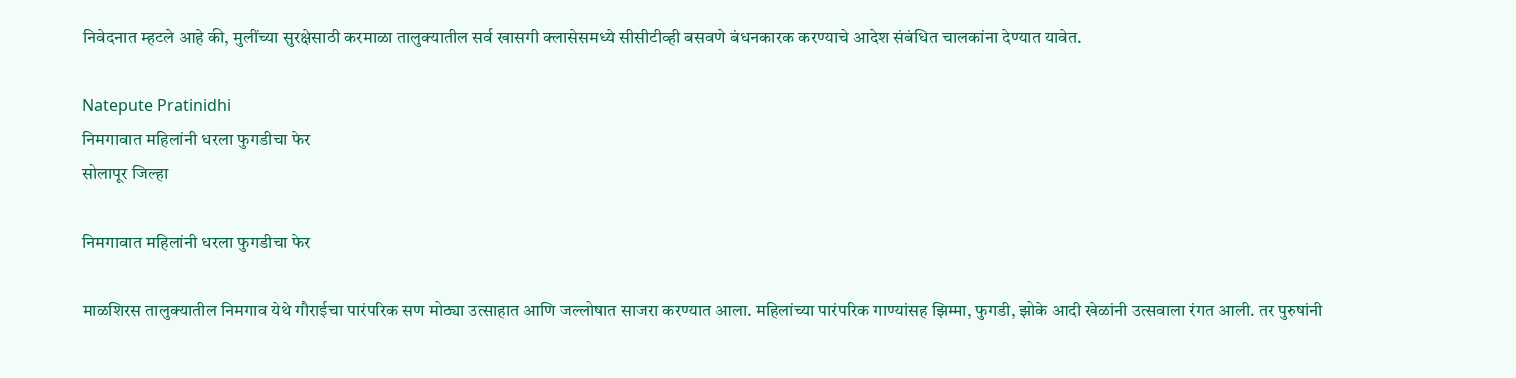निवेदनात म्हटले आहे की, मुलींच्या सुरक्षेसाठी करमाळा तालुक्यातील सर्व खासगी क्लासेसमध्ये सीसीटीव्ही बसवणे बंधनकारक करण्याचे आदेश संबंधित चालकांना देण्यात यावेत.

Natepute Pratinidhi
निमगावात महिलांनी धरला फुगडीचा फेर
सोलापूर जिल्हा

निमगावात महिलांनी धरला फुगडीचा फेर

माळशिरस तालुक्यातील निमगाव येथे गौराईचा पारंपरिक सण मोठ्या उत्साहात आणि जल्लोषात साजरा करण्यात आला. महिलांच्या पारंपरिक गाण्यांसह झिम्मा, फुगडी, झोके आदी खेळांनी उत्सवाला रंगत आली. तर पुरुषांनी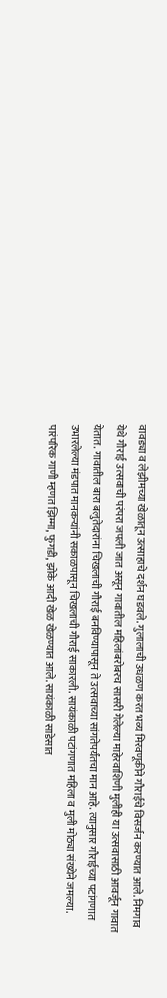वावड्या व लेझीमच्या खेळातून उत्साहाचे दर्शन घडवले. गुलालाची उधळण करत भव्य मिरवणूकीने गौराईचे विसर्जन करण्यात आले. निमगाव येथे गौराई उत्सवाची परंपरा जपली जात असून गावातील महिलांबरोबरच सासरी गेलेल्या माहेरवाशिणी मुलीही या उत्सवासाठी आवर्जून गावात येतात. गावातील बारा बलुतेदारांना चिखलाची गौराई बनविण्यापासून ते उत्सवाच्या सांगतेपर्यंतचा मान आहे. त्यानुसार गौराईच्या पटांगणात उभारलेल्या मंडपात मानकऱ्यांनी सकाळपासून चिखलाची गौराई साकारली. सायंकाळी पटांगणात महिला व मुली मोठ्या संख्येने जमल्या. पारंपरिक गाणी म्हणत झिम्मा, फुगडी, झोके आदी खेळ खेळण्यात आले. सायंकाळी साडेसात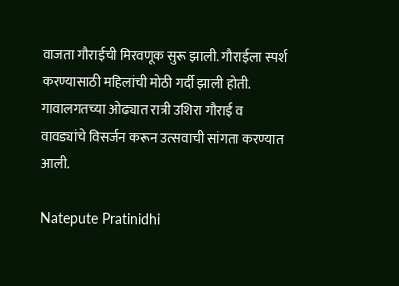वाजता गौराईची मिरवणूक सुरू झाली. गौराईला स्पर्श करण्यासाठी महिलांची मोठी गर्दी झाली होती. गावालगतच्या ओढ्यात रात्री उशिरा गौराई व वावड्यांचे विसर्जन करून उत्सवाची सांगता करण्यात आली.

Natepute Pratinidhi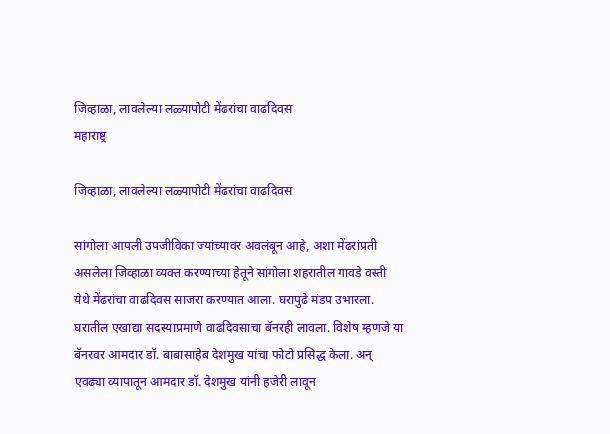जिव्हाळा, लावलेल्या लळ्यापोटी मेंढरांचा वाढदिवस
महाराष्ट्र

जिव्हाळा, लावलेल्या लळ्यापोटी मेंढरांचा वाढदिवस

सांगोला आपली उपजीविका ज्यांच्यावर अवलंबून आहे, अशा मेंढरांप्रती असलेला जिव्हाळा व्यक्त करण्याच्या हेतूने सांगोला शहरातील गावडे वस्ती येथे मेंढरांचा वाढदिवस साजरा करण्यात आला. घरापुढे मंडप उभारला. घरातील एखाद्या सदस्याप्रमाणे वाढदिवसाचा बॅनरही लावला. विशेष म्हणजे या बॅनरवर आमदार डॉ. बाबासाहेब देशमुख यांचा फोटो प्रसिद्ध केला. अन् एवढ्या व्यापातून आमदार डॉ. देशमुख यांनी हजेरी लावून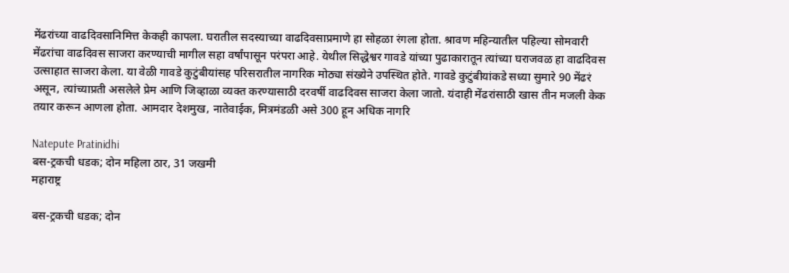मेंढरांच्या वाढदिवसानिमित्त केकही कापला. घरातील सदस्याच्या वाढदिवसाप्रमाणे हा सोहळा रंगला होता. श्रावण महिन्यातील पहिल्या सोमवारी मेंढरांचा वाढदिवस साजरा करण्याची मागील सहा वर्षांपासून परंपरा आहे. येथील सिद्धेश्वर गावडे यांच्या पुढाकारातून त्यांच्या घराजवळ हा वाढदिवस उत्साहात साजरा केला. या वेळी गावडे कुटुंबीयांसह परिसरातील नागरिक मोठ्या संख्येने उपस्थित होते. गावडे कुटुंबीयांकडे सध्या सुमारे 90 मेंढरं असून, त्यांच्याप्रती असलेले प्रेम आणि जिव्हाळा व्यक्त करण्यासाठी दरवर्षी वाढदिवस साजरा केला जातो. यंदाही मेंढरांसाठी खास तीन मजली केक तयार करून आणला होता. आमदार देशमुख, नातेवाईक, मित्रमंडळी असे 300 हून अधिक नागरि

Natepute Pratinidhi
बस-ट्रकची धडक; दोन महिला ठार, 31 जखमी
महाराष्ट्र

बस-ट्रकची धडक; दोन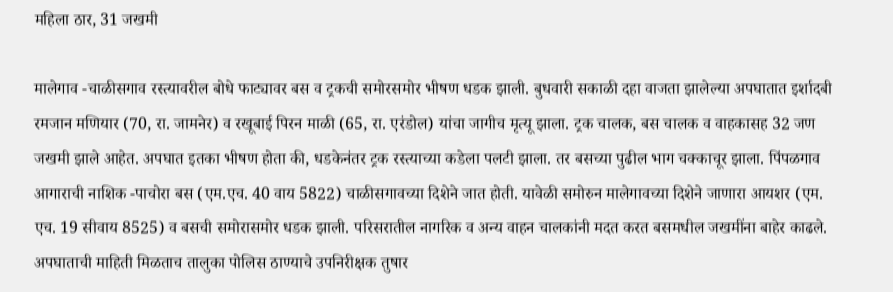महिला ठार, 31 जखमी

मालेगाव -चाळीसगाव रस्त्यावरील बोधे फाट्यावर बस व ट्रकची समोरसमोर भीषण धडक झाली. बुधवारी सकाळी दहा वाजता झालेल्या अपघातात इर्शादबी रमजान मणियार (70, रा. जामनेर) व रखूबाई पिरन माळी (65, रा. एरंडोल) यांचा जागीच मृत्यू झाला. ट्रक चालक, बस चालक व वाहकासह 32 जण जखमी झाले आहेत. अपघात इतका भीषण होता की, धडकेनंतर ट्रक रस्त्याच्या कडेला पलटी झाला. तर बसच्या पुढील भाग चक्काचूर झाला. पिंपळगाव आगाराची नाशिक -पाचोरा बस (एम.एच. 40 वाय 5822) चाळीसगावच्या दिशेने जात होती. यावेळी समोरुन मालेगावच्या दिशेने जाणारा आयशर (एम. एच. 19 सीवाय 8525) व बसची समोरासमोर धडक झाली. परिसरातील नागरिक व अन्य वाहन चालकांनी मदत करत बसमधील जखमींना बाहेर काढले. अपघाताची माहिती मिळताच तालुका पोलिस ठाण्याचे उपनिरीक्षक तुषार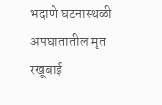भदाणे घटनास्थळी अपघातातील मृत रखूबाई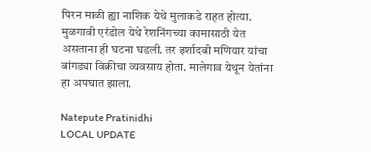पिरन माळी ह्या नाशिक येथे मुलाकडे राहत होत्या. मुळगावी एरंडोल येथे रेशनिंगच्या कामासाठी येत असताना ही घटना घडली. तर इर्शादबी मणियार यांचा बांगड्या विक्रीचा व्यवसाय होता. मालेगाव येथून येतांना हा अपघात झाला.

Natepute Pratinidhi
LOCAL UPDATE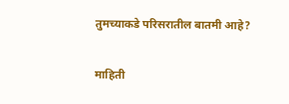तुमच्याकडे परिसरातील बातमी आहे?

माहिती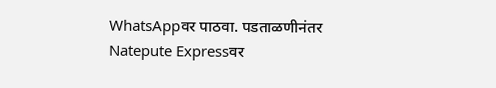WhatsAppवर पाठवा. पडताळणीनंतर Natepute Expressवर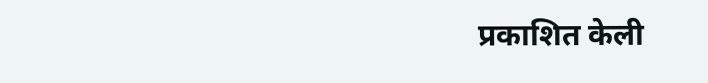प्रकाशित केली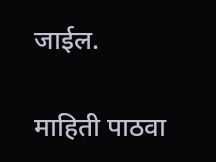जाईल.

माहिती पाठवा